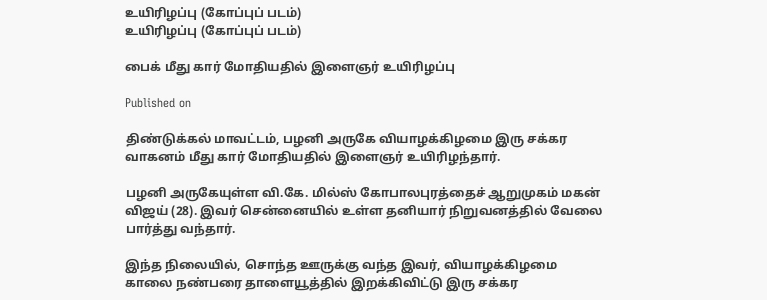உயிரிழப்பு (கோப்புப் படம்)
உயிரிழப்பு (கோப்புப் படம்)

பைக் மீது கார் மோதியதில் இளைஞர் உயிரிழப்பு

Published on

திண்டுக்கல் மாவட்டம், பழனி அருகே வியாழக்கிழமை இரு சக்கர வாகனம் மீது கார் மோதியதில் இளைஞர் உயிரிழந்தார்.

பழனி அருகேயுள்ள வி.கே. மில்ஸ் கோபாலபுரத்தைச் ஆறுமுகம் மகன் விஜய் (28). இவர் சென்னையில் உள்ள தனியார் நிறுவனத்தில் வேலை பார்த்து வந்தார்.

இந்த நிலையில், சொந்த ஊருக்கு வந்த இவர், வியாழக்கிழமை காலை நண்பரை தாளையூத்தில் இறக்கிவிட்டு இரு சக்கர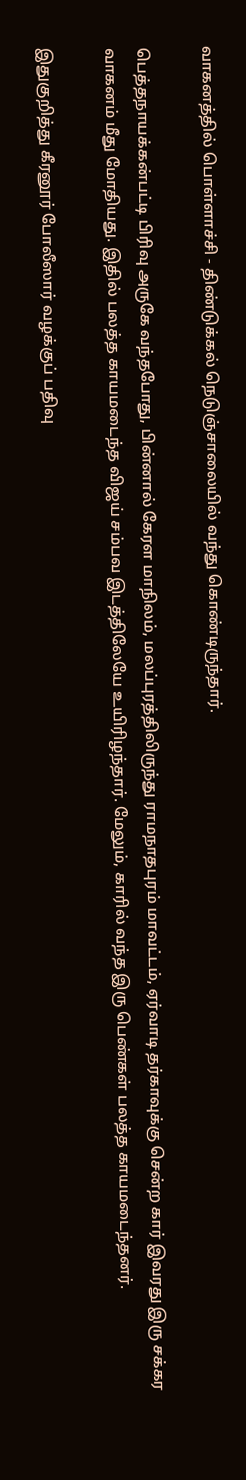வாகனத்தில் பொள்ளாச்சி - திண்டுக்கல் நெடுஞ்சாலையில் வந்து கொண்டிருந்தார்.

பெத்தநாயக்கன்பட்டி பிரிவு அருகே வந்தபோது, பின்னால் கேரள மாநிலம், மலப்புரத்திலிருந்து ராமநாதபுரம் மாவட்டம், ஏர்வாடி தர்காவுக்கு சென்ற கார் இவரது இரு சக்கர வாகனம் மீது மோதியது. இதில் பலத்த காயமடைந்த விஜய் சம்பவ இடத்திலேயே உயிரிழந்தார். மேலும், காரில் வந்த இரு பெண்கள் பலத்த காயமடைந்தனர்.

இதுகுறித்து கீரனூர் போலீஸார் வழக்குப் பதிவு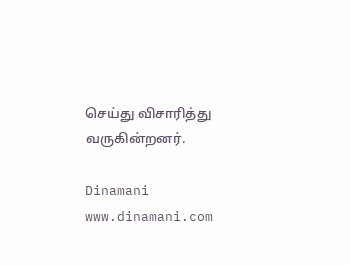செய்து விசாரித்து வருகின்றனர்.

Dinamani
www.dinamani.com